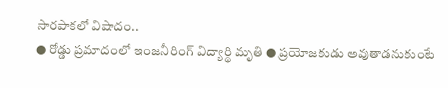సారపాకలో విషాదం..
● రోడ్డు ప్రమాదంలో ఇంజనీరింగ్ విద్యార్థి మృతి ● ప్రయోజకుడు అవుతాడనుకుంటే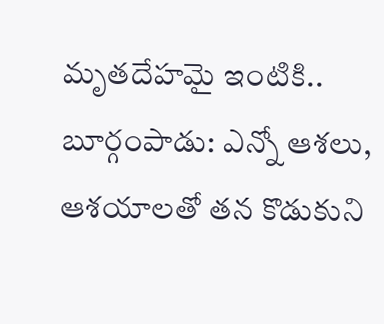మృతదేహమై ఇంటికి..
బూర్గంపాడు: ఎన్నో ఆశలు, ఆశయాలతో తన కొడుకుని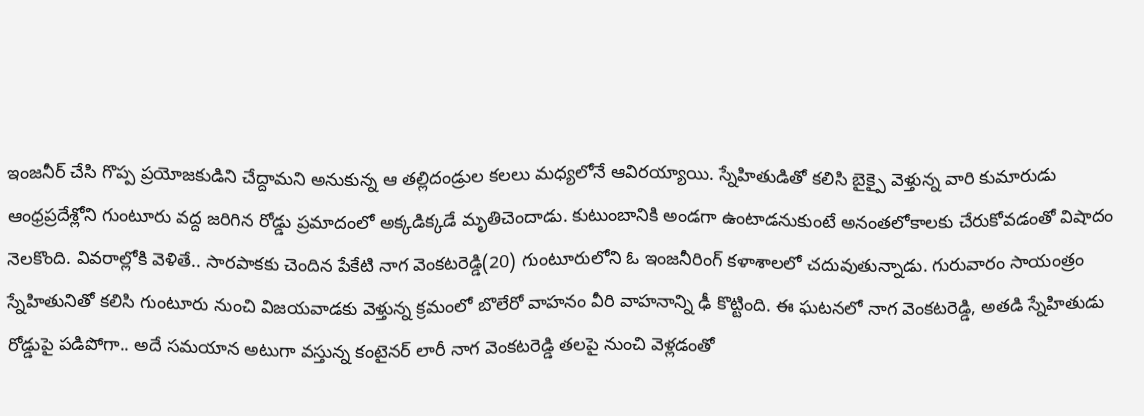ఇంజనీర్ చేసి గొప్ప ప్రయోజకుడిని చేద్దామని అనుకున్న ఆ తల్లిదండ్రుల కలలు మధ్యలోనే ఆవిరయ్యాయి. స్నేహితుడితో కలిసి బైక్పై వెళ్తున్న వారి కుమారుడు ఆంధ్రప్రదేశ్లోని గుంటూరు వద్ద జరిగిన రోడ్డు ప్రమాదంలో అక్కడిక్కడే మృతిచెందాడు. కుటుంబానికి అండగా ఉంటాడనుకుంటే అనంతలోకాలకు చేరుకోవడంతో విషాదం నెలకొంది. వివరాల్లోకి వెళితే.. సారపాకకు చెందిన పేకేటి నాగ వెంకటరెడ్డి(20) గుంటూరులోని ఓ ఇంజనీరింగ్ కళాశాలలో చదువుతున్నాడు. గురువారం సాయంత్రం స్నేహితునితో కలిసి గుంటూరు నుంచి విజయవాడకు వెళ్తున్న క్రమంలో బొలేరో వాహనం వీరి వాహనాన్ని ఢీ కొట్టింది. ఈ ఘటనలో నాగ వెంకటరెడ్డి, అతడి స్నేహితుడు రోడ్డుపై పడిపోగా.. అదే సమయాన అటుగా వస్తున్న కంటైనర్ లారీ నాగ వెంకటరెడ్డి తలపై నుంచి వెళ్లడంతో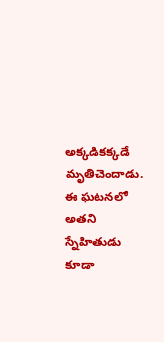అక్కడికక్కడే మృతిచెందాడు. ఈ ఘటనలో అతని స్నేహితుడు కూడా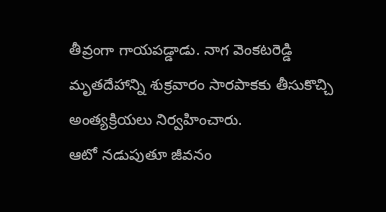తీవ్రంగా గాయపడ్డాడు. నాగ వెంకటరెడ్డి మృతదేహాన్ని శుక్రవారం సారపాకకు తీసుకొచ్చి అంత్యక్రియలు నిర్వహించారు.
ఆటో నడుపుతూ జీవనం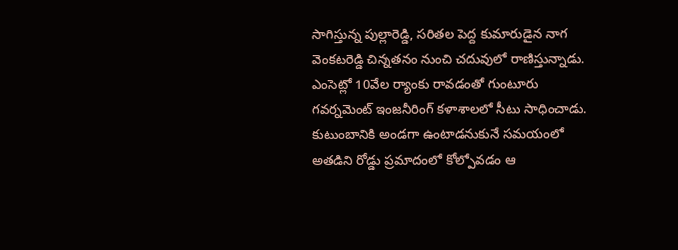సాగిస్తున్న పుల్లారెడ్డి, సరితల పెద్ద కుమారుడైన నాగ వెంకటరెడ్డి చిన్నతనం నుంచి చదువులో రాణిస్తున్నాడు. ఎంసెట్లో 10వేల ర్యాంకు రావడంతో గుంటూరు గవర్నమెంట్ ఇంజనీరింగ్ కళాశాలలో సీటు సాధించాడు. కుటుంబానికి అండగా ఉంటాడనుకునే సమయంలో అతడిని రోడ్డు ప్రమాదంలో కోల్పోవడం ఆ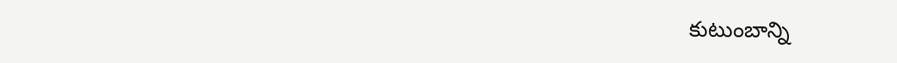కుటుంబాన్ని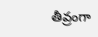తీవ్రంగా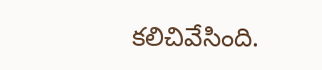కలిచివేసింది.